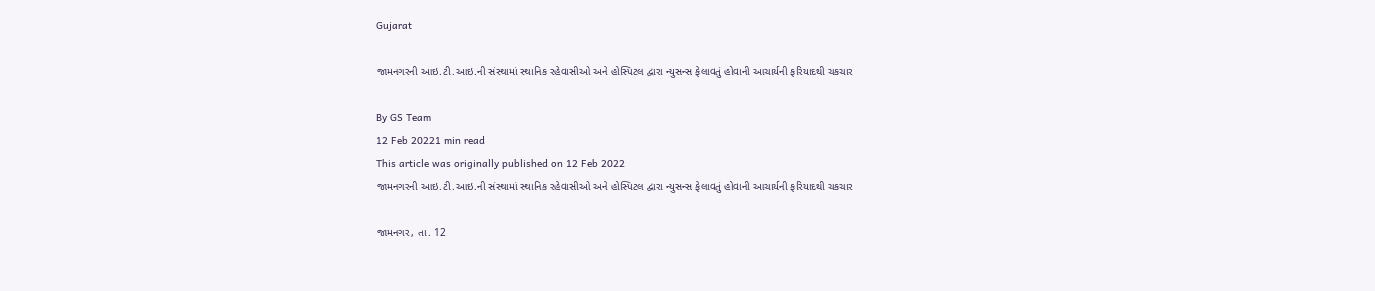Gujarat

જામનગરની આઇ.ટી.આઇ.ની સંસ્થામાં સ્થાનિક રહેવાસીઓ અને હોસ્પિટલ દ્વારા ન્યુસન્સ ફેલાવતું હોવાની આચાર્યની ફરિયાદથી ચકચાર

By GS Team
12 Feb 20221 min read
This article was originally published on 12 Feb 2022
જામનગરની આઇ.ટી.આઇ.ની સંસ્થામાં સ્થાનિક રહેવાસીઓ અને હોસ્પિટલ દ્વારા ન્યુસન્સ ફેલાવતું હોવાની આચાર્યની ફરિયાદથી ચકચાર

જામનગર, તા. 12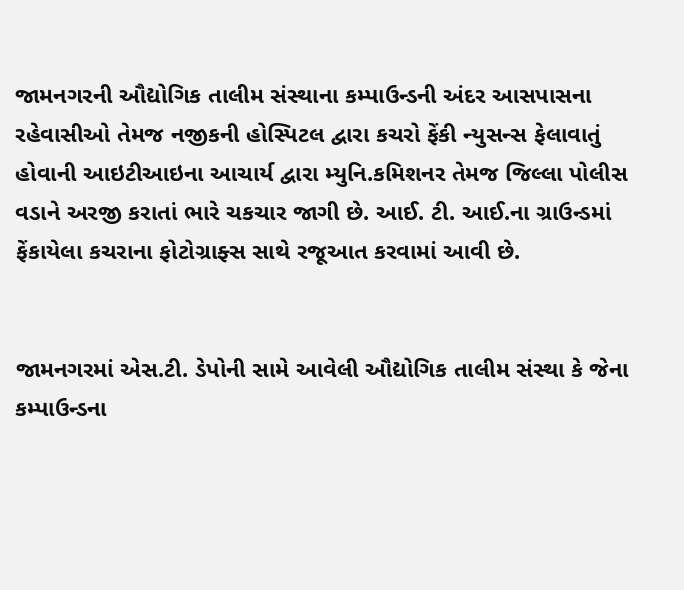જામનગરની ઔદ્યોગિક તાલીમ સંસ્થાના કમ્પાઉન્ડની અંદર આસપાસના રહેવાસીઓ તેમજ નજીકની હોસ્પિટલ દ્વારા કચરો ફેંકી ન્યુસન્સ ફેલાવાતું હોવાની આઇટીઆઇના આચાર્ય દ્વારા મ્યુનિ.કમિશનર તેમજ જિલ્લા પોલીસ વડાને અરજી કરાતાં ભારે ચકચાર જાગી છે. આઈ. ટી. આઈ.ના ગ્રાઉન્ડમાં ફેંકાયેલા કચરાના ફોટોગ્રાફ્સ સાથે રજૂઆત કરવામાં આવી છે.


જામનગરમાં એસ.ટી. ડેપોની સામે આવેલી ઔદ્યોગિક તાલીમ સંસ્થા કે જેના કમ્પાઉન્ડના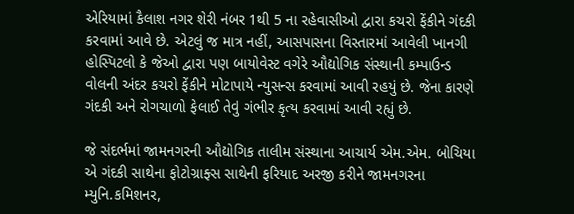એરિયામાં કૈલાશ નગર શેરી નંબર 1થી 5 ના રહેવાસીઓ દ્વારા કચરો ફેંકીને ગંદકી કરવામાં આવે છે. એટલું જ માત્ર નહીં, આસપાસના વિસ્તારમાં આવેલી ખાનગી હોસ્પિટલો કે જેઓ દ્વારા પણ બાયોવેસ્ટ વગેરે ઔદ્યોગિક સંસ્થાની કમ્પાઉન્ડ વોલની અંદર કચરો ફેંકીને મોટાપાયે ન્યુસન્સ કરવામાં આવી રહયું છે. જેના કારણે ગંદકી અને રોગચાળો ફેલાઈ તેવું ગંભીર કૃત્ય કરવામાં આવી રહ્યું છે.

જે સંદર્ભમાં જામનગરની ઔદ્યોગિક તાલીમ સંસ્થાના આચાર્ય એમ.એમ. બોચિયા એ ગંદકી સાથેના ફોટોગ્રાફ્સ સાથેની ફરિયાદ અરજી કરીને જામનગરના મ્યુનિ.કમિશનર,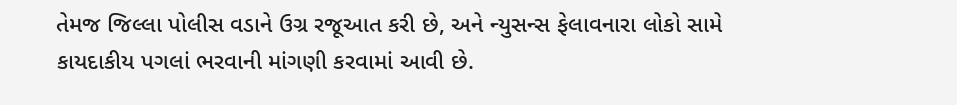તેમજ જિલ્લા પોલીસ વડાને ઉગ્ર રજૂઆત કરી છે, અને ન્યુસન્સ ફેલાવનારા લોકો સામે કાયદાકીય પગલાં ભરવાની માંગણી કરવામાં આવી છે.